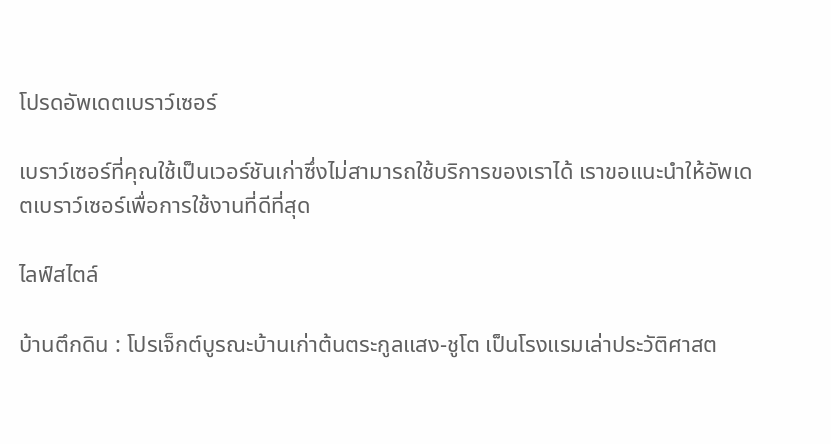โปรดอัพเดตเบราว์เซอร์

เบราว์เซอร์ที่คุณใช้เป็นเวอร์ชันเก่าซึ่งไม่สามารถใช้บริการของเราได้ เราขอแนะนำให้อัพเดตเบราว์เซอร์เพื่อการใช้งานที่ดีที่สุด

ไลฟ์สไตล์

บ้านตึกดิน : โปรเจ็กต์บูรณะบ้านเก่าต้นตระกูลแสง-ชูโต เป็นโรงแรมเล่าประวัติศาสต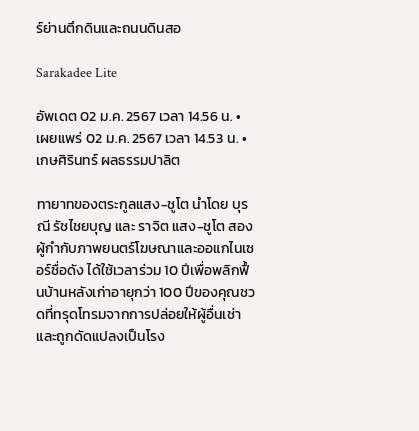ร์ย่านตึกดินและถนนดินสอ

Sarakadee Lite

อัพเดต 02 ม.ค. 2567 เวลา 14.56 น. • เผยแพร่ 02 ม.ค. 2567 เวลา 14.53 น. • เกษศิรินทร์ ผลธรรมปาลิต

ทายาทของตระกูลแสง-ชูโต นำโดย บุรณี รัชไชยบุญ และ ราจิต แสง-ชูโต สองผู้กำกับภาพยนตร์โฆษณาและออแกไนเซอร์ชื่อดัง ได้ใช้เวลาร่วม 10 ปีเพื่อพลิกฟื้นบ้านหลังเก่าอายุกว่า 100 ปีของคุณชวดที่ทรุดโทรมจากการปล่อยให้ผู้อื่นเช่าและถูกดัดแปลงเป็นโรง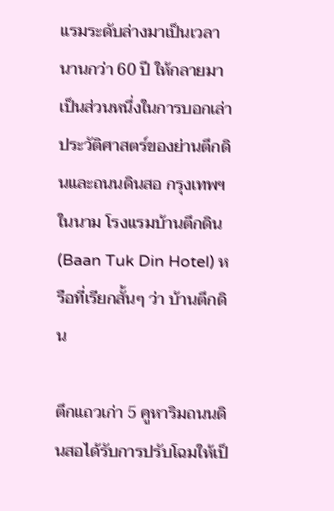แรมระดับล่างมาเป็นเวลานานกว่า 60 ปี ให้กลายมาเป็นส่วนหนึ่งในการบอกเล่าประวัติศาสตร์ของย่านตึกดินและถนนดินสอ กรุงเทพฯ ในนาม โรงแรมบ้านตึกดิน (Baan Tuk Din Hotel) หรือที่เรียกสั้นๆ ว่า บ้านตึกดิน

ตึกแถวเก่า 5 คูหาริมถนนดินสอได้รับการปรับโฉมให้เป็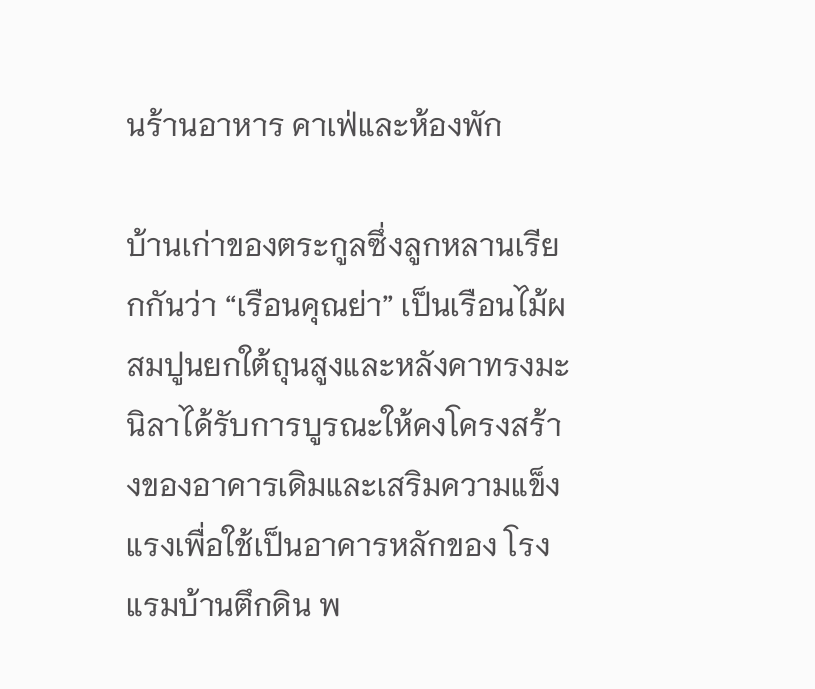นร้านอาหาร คาเฟ่และห้องพัก

บ้านเก่าของตระกูลซึ่งลูกหลานเรียกกันว่า “เรือนคุณย่า” เป็นเรือนไม้ผสมปูนยกใต้ถุนสูงและหลังคาทรงมะนิลาได้รับการบูรณะให้คงโครงสร้างของอาคารเดิมและเสริมความแข็งแรงเพื่อใช้เป็นอาคารหลักของ โรงแรมบ้านตึกดิน พ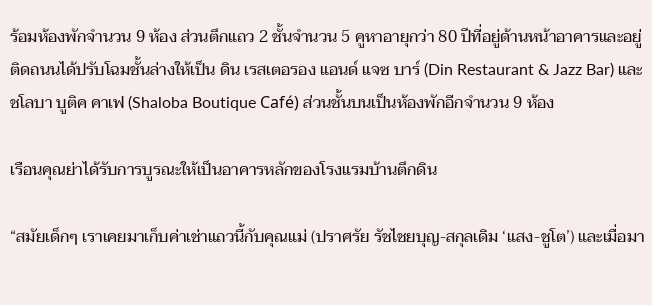ร้อมห้องพักจำนวน 9 ห้อง ส่วนตึกแถว 2 ชั้นจำนวน 5 คูหาอายุกว่า 80 ปีที่อยู่ด้านหน้าอาคารและอยู่ติดถนนได้ปรับโฉมชั้นล่างให้เป็น ดิน เรสเตอรอง แอนด์ แจซ บาร์ (Din Restaurant & Jazz Bar) และ ชโลบา บูติค คาเฟ (Shaloba Boutique Café) ส่วนชั้นบนเป็นห้องพักอีกจำนวน 9 ห้อง

เรือนคุณย่าได้รับการบูรณะให้เป็นอาคารหลักของโรงแรมบ้านตึกดิน

“สมัยเด็กๆ เราเคยมาเก็บค่าเช่าแถวนี้กับคุณแม่ (ปราศรัย รัชไชยบุญ-สกุลเดิม ‘แสง-ชูโต’) และเมื่อมา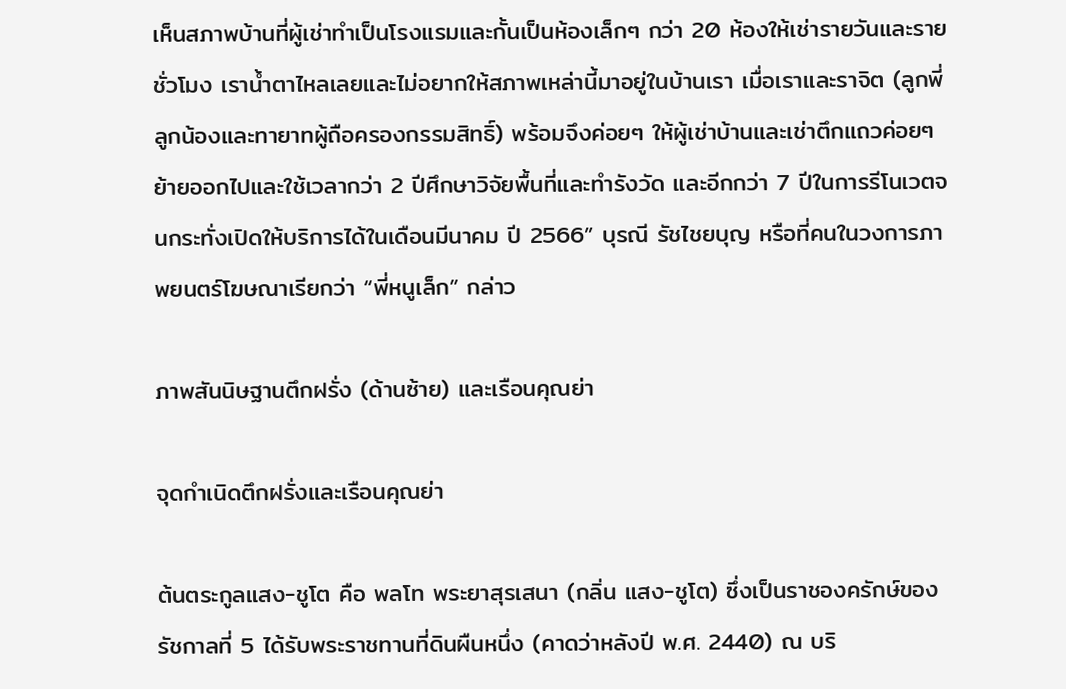เห็นสภาพบ้านที่ผู้เช่าทำเป็นโรงแรมและกั้นเป็นห้องเล็กๆ กว่า 20 ห้องให้เช่ารายวันและรายชั่วโมง เราน้ำตาไหลเลยและไม่อยากให้สภาพเหล่านี้มาอยู่ในบ้านเรา เมื่อเราและราจิต (ลูกพี่ลูกน้องและทายาทผู้ถือครองกรรมสิทธิ์) พร้อมจึงค่อยๆ ให้ผู้เช่าบ้านและเช่าตึกแถวค่อยๆ ย้ายออกไปและใช้เวลากว่า 2 ปีศึกษาวิจัยพื้นที่และทำรังวัด และอีกกว่า 7 ปีในการรีโนเวตจนกระทั่งเปิดให้บริการได้ในเดือนมีนาคม ปี 2566” บุรณี รัชไชยบุญ หรือที่คนในวงการภาพยนตร์โฆษณาเรียกว่า “พี่หนูเล็ก” กล่าว

ภาพสันนิษฐานตึกฝรั่ง (ด้านซ้าย) และเรือนคุณย่า

จุดกำเนิดตึกฝรั่งและเรือนคุณย่า

ต้นตระกูลแสง-ชูโต คือ พลโท พระยาสุรเสนา (กลิ่น แสง-ชูโต) ซึ่งเป็นราชองครักษ์ของรัชกาลที่ 5 ได้รับพระราชทานที่ดินผืนหนึ่ง (คาดว่าหลังปี พ.ศ. 2440) ณ บริ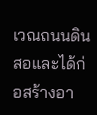เวณถนนดินสอและได้ก่อสร้างอา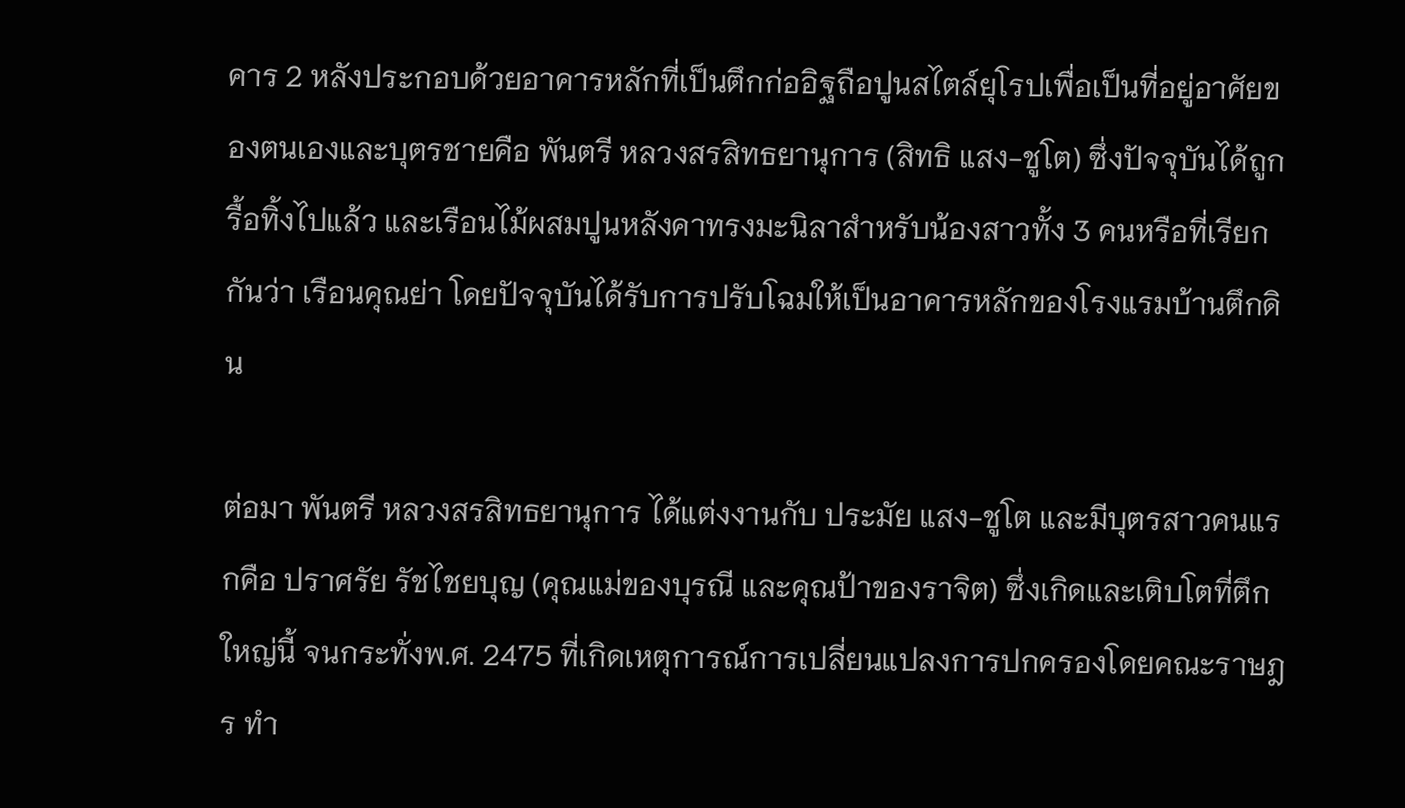คาร 2 หลังประกอบด้วยอาคารหลักที่เป็นตึกก่ออิฐถือปูนสไตล์ยุโรปเพื่อเป็นที่อยู่อาศัยของตนเองและบุตรชายคือ พันตรี หลวงสรสิทธยานุการ (สิทธิ แสง-ชูโต) ซึ่งปัจจุบันได้ถูกรื้อทิ้งไปแล้ว และเรือนไม้ผสมปูนหลังคาทรงมะนิลาสำหรับน้องสาวทั้ง 3 คนหรือที่เรียกกันว่า เรือนคุณย่า โดยปัจจุบันได้รับการปรับโฉมให้เป็นอาคารหลักของโรงแรมบ้านตึกดิน

ต่อมา พันตรี หลวงสรสิทธยานุการ ได้แต่งงานกับ ประมัย แสง-ชูโต และมีบุตรสาวคนแรกคือ ปราศรัย รัชไชยบุญ (คุณแม่ของบุรณี และคุณป้าของราจิต) ซึ่งเกิดและเติบโตที่ตึกใหญ่นี้ จนกระทั่งพ.ศ. 2475 ที่เกิดเหตุการณ์การเปลี่ยนแปลงการปกครองโดยคณะราษฎร ทํา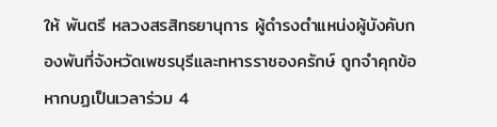ให้ พันตรี หลวงสรสิทธยานุการ ผู้ดำรงตำแหน่งผู้บังคับกองพันที่จังหวัดเพชรบุรีและทหารราชองครักษ์ ถูกจําคุกข้อหากบฏเป็นเวลาร่วม 4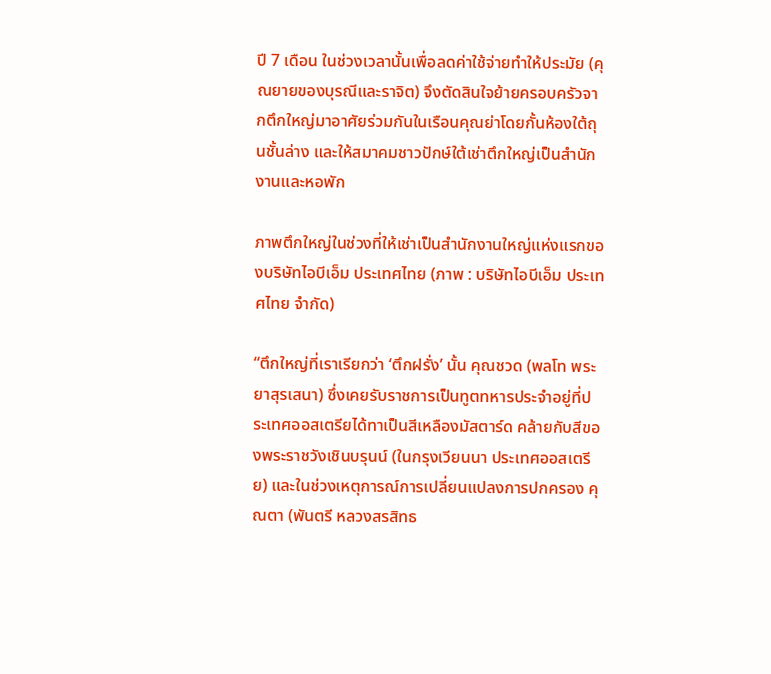ปี 7 เดือน ในช่วงเวลานั้นเพื่อลดค่าใช้จ่ายทำให้ประมัย (คุณยายของบุรณีและราจิต) จึงตัดสินใจย้ายครอบครัวจากตึกใหญ่มาอาศัยร่วมกันในเรือนคุณย่าโดยกั้นห้องใต้ถุนชั้นล่าง และให้สมาคมชาวปักษ์ใต้เช่าตึกใหญ่เป็นสํานักงานและหอพัก

ภาพตึกใหญ่ในช่วงที่ให้เช่าเป็นสํานักงานใหญ่แห่งแรกของบริษัทไอบีเอ็ม ประเทศไทย (ภาพ : บริษัทไอบีเอ็ม ประเทศไทย จํากัด)

“ตึกใหญ่ที่เราเรียกว่า ‘ตึกฝรั่ง’ นั้น คุณชวด (พลโท พระยาสุรเสนา) ซึ่งเคยรับราชการเป็นทูตทหารประจำอยู่ที่ประเทศออสเตรียได้ทาเป็นสีเหลืองมัสตาร์ด คล้ายกับสีของพระราชวังเชินบรุนน์ (ในกรุงเวียนนา ประเทศออสเตรีย) และในช่วงเหตุการณ์การเปลี่ยนแปลงการปกครอง คุณตา (พันตรี หลวงสรสิทธ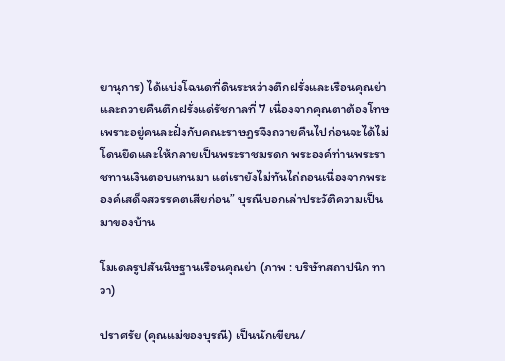ยานุการ) ได้แบ่งโฉนดที่ดินระหว่างตึกฝรั่งและเรือนคุณย่า และถวายคืนตึกฝรั่งแด่รัชกาลที่ 7 เนื่องจากคุณตาต้องโทษเพราะอยู่คนละฝั่งกับคณะราษฎรจึงถวายคืนไปก่อนจะได้ไม่โดนยึดและให้กลายเป็นพระราชมรดก พระองค์ท่านพระราชทานเงินตอบแทนมา แต่เรายังไม่ทันไถ่ถอนเนื่องจากพระองค์เสด็จสวรรคตเสียก่อน” บุรณีบอกเล่าประวัติความเป็นมาของบ้าน

โมเดลรูปสันนิษฐานเรือนคุณย่า (ภาพ : บริษัทสถาปนิก ทาวา)

ปราศรัย (คุณแม่ของบุรณี) เป็นนักเขียน/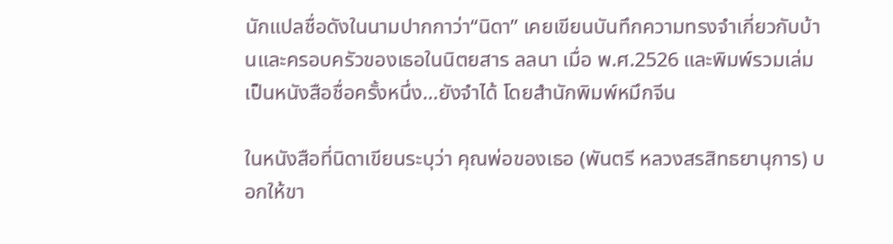นักแปลชื่อดังในนามปากกาว่า“นิดา” เคยเขียนบันทึกความทรงจำเกี่ยวกับบ้านและครอบครัวของเธอในนิตยสาร ลลนา เมื่อ พ.ศ.2526 และพิมพ์รวมเล่มเป็นหนังสือชื่อครั้งหนึ่ง…ยังจำได้ โดยสำนักพิมพ์หมึกจีน

ในหนังสือที่นิดาเขียนระบุว่า คุณพ่อของเธอ (พันตรี หลวงสรสิทธยานุการ) บอกให้ขา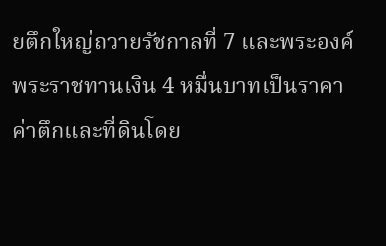ยตึกใหญ่ถวายรัชกาลที่ 7 และพระองค์พระราชทานเงิน 4 หมื่นบาทเป็นราคาค่าตึกและที่ดินโดย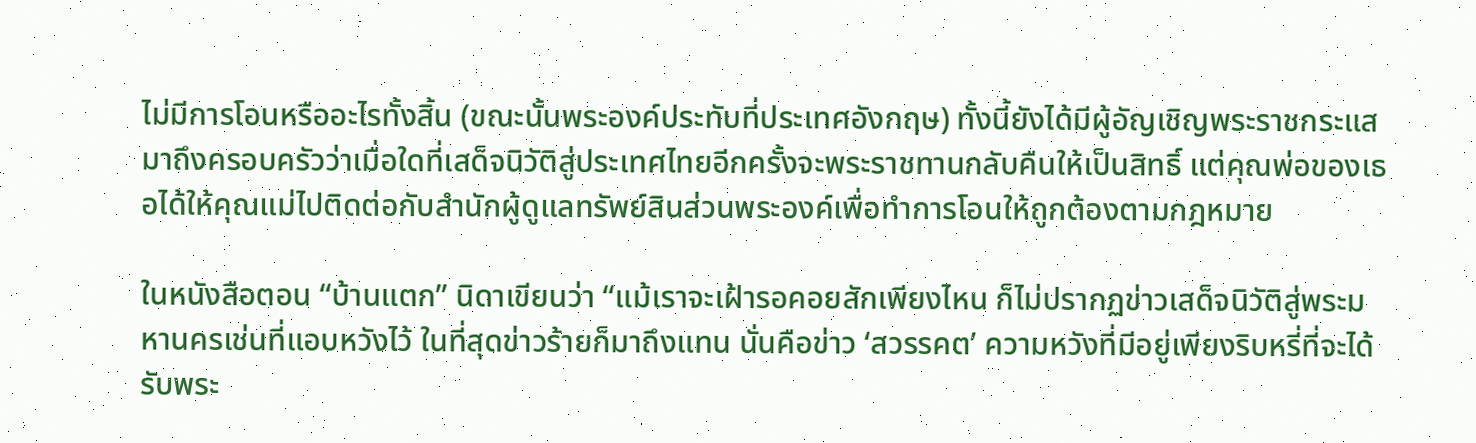ไม่มีการโอนหรืออะไรทั้งสิ้น (ขณะนั้นพระองค์ประทับที่ประเทศอังกฤษ) ทั้งนี้ยังได้มีผู้อัญเชิญพระราชกระแสมาถึงครอบครัวว่าเมื่อใดที่เสด็จนิวัติสู่ประเทศไทยอีกครั้งจะพระราชทานกลับคืนให้เป็นสิทธิ์ แต่คุณพ่อของเธอได้ให้คุณแม่ไปติดต่อกับสำนักผู้ดูแลทรัพย์สินส่วนพระองค์เพื่อทำการโอนให้ถูกต้องตามกฎหมาย

ในหนังสือตอน “บ้านแตก” นิดาเขียนว่า “แม้เราจะเฝ้ารอคอยสักเพียงไหน ก็ไม่ปรากฏข่าวเสด็จนิวัติสู่พระมหานครเช่นที่แอบหวังไว้ ในที่สุดข่าวร้ายก็มาถึงแทน นั่นคือข่าว ‘สวรรคต’ ความหวังที่มีอยู่เพียงริบหรี่ที่จะได้รับพระ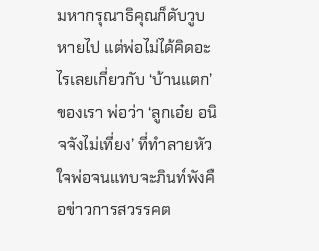มหากรุณาธิคุณก็ดับวูบหายไป แต่พ่อไม่ได้คิดอะไรเลยเกี่ยวกับ ‘บ้านแตก’ ของเรา พ่อว่า ‘ลูกเอ๋ย อนิจจังไม่เที่ยง’ ที่ทำลายหัวใจพ่อจนแทบจะภินท์พังคือข่าวการสวรรคต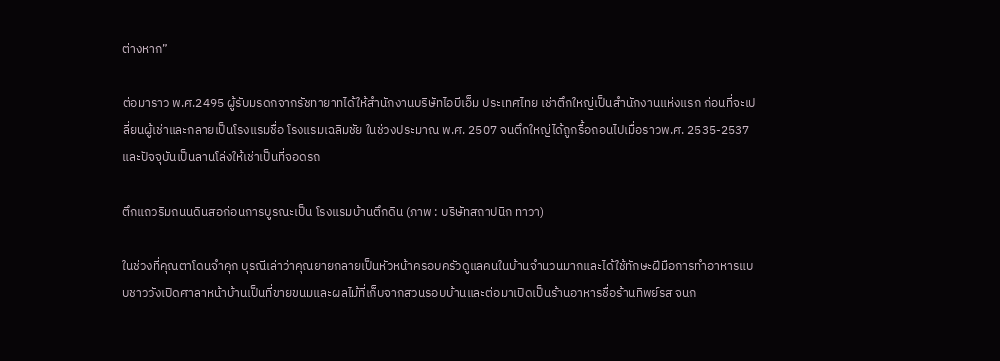ต่างหาก”

ต่อมาราว พ.ศ.2495 ผู้รับมรดกจากรัชทายาทได้ให้สํานักงานบริษัทไอบีเอ็ม ประเทศไทย เช่าตึกใหญ่เป็นสํานักงานแห่งแรก ก่อนที่จะเปลี่ยนผู้เช่าและกลายเป็นโรงแรมชื่อ โรงแรมเฉลิมชัย ในช่วงประมาณ พ.ศ. 2507 จนตึกใหญ่ได้ถูกรื้อถอนไปเมื่อราวพ.ศ. 2535-2537 และปัจจุบันเป็นลานโล่งให้เช่าเป็นที่จอดรถ

ตึกแถวริมถนนดินสอก่อนการบูรณะเป็น โรงแรมบ้านตึกดิน (ภาพ : บริษัทสถาปนิก ทาวา)

ในช่วงที่คุณตาโดนจำคุก บุรณีเล่าว่าคุณยายกลายเป็นหัวหน้าครอบครัวดูแลคนในบ้านจำนวนมากและได้ใช้ทักษะฝีมือการทำอาหารแบบชาววังเปิดศาลาหน้าบ้านเป็นที่ขายขนมและผลไม้ที่เก็บจากสวนรอบบ้านและต่อมาเปิดเป็นร้านอาหารชื่อร้านทิพย์รส จนก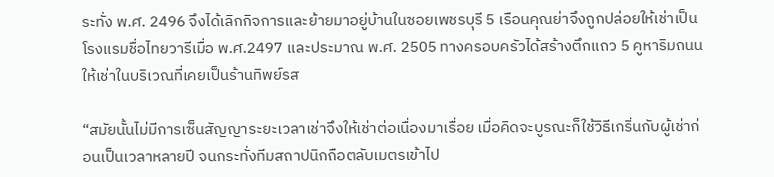ระทั่ง พ.ศ. 2496 จึงได้เลิกกิจการและย้ายมาอยู่บ้านในซอยเพชรบุรี 5 เรือนคุณย่าจึงถูกปล่อยให้เช่าเป็นโรงแรมชื่อไทยวารีเมื่อ พ.ศ.2497 และประมาณ พ.ศ. 2505 ทางครอบครัวได้สร้างตึกแถว 5 คูหาริมถนนให้เช่าในบริเวณที่เคยเป็นร้านทิพย์รส

“สมัยนั้นไม่มีการเซ็นสัญญาระยะเวลาเช่าจึงให้เช่าต่อเนื่องมาเรื่อย เมื่อคิดจะบูรณะก็ใช้วิธีเกริ่นกับผู้เช่าก่อนเป็นเวลาหลายปี จนกระทั่งทีมสถาปนิกถือตลับเมตรเข้าไป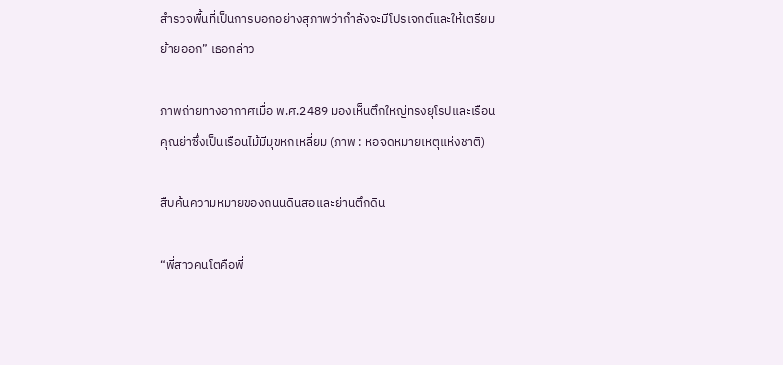สำรวจพื้นที่เป็นการบอกอย่างสุภาพว่ากำลังจะมีโปรเจกต์และให้เตรียมย้ายออก” เธอกล่าว

ภาพถ่ายทางอากาศเมื่อ พ.ศ.2489 มองเห็นตึกใหญ่ทรงยุโรปและเรือนคุณย่าซึ่งเป็นเรือนไม้มีมุขหกเหลี่ยม (ภาพ : หอจดหมายเหตุแห่งชาติ)

สืบค้นความหมายของถนนดินสอและย่านตึกดิน

“พี่สาวคนโตคือพี่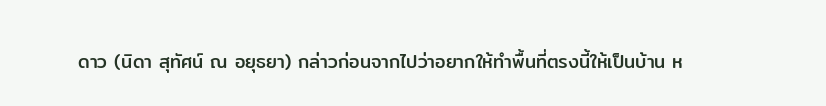ดาว (นิดา สุทัศน์ ณ อยุธยา) กล่าวก่อนจากไปว่าอยากให้ทำพื้นที่ตรงนี้ให้เป็นบ้าน ห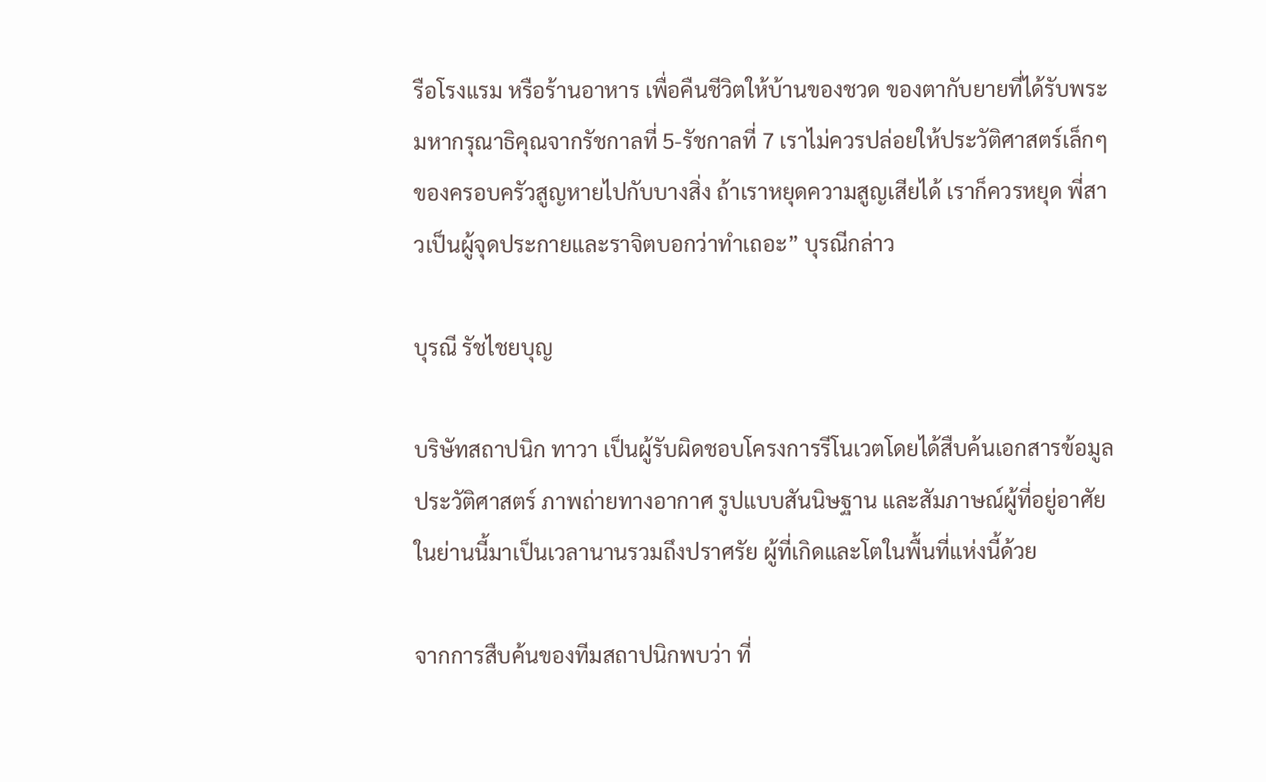รือโรงแรม หรือร้านอาหาร เพื่อคืนชีวิตให้บ้านของชวด ของตากับยายที่ได้รับพระมหากรุณาธิคุณจากรัชกาลที่ 5-รัชกาลที่ 7 เราไม่ควรปล่อยให้ประวัติศาสตร์เล็กๆ ของครอบครัวสูญหายไปกับบางสิ่ง ถ้าเราหยุดความสูญเสียได้ เราก็ควรหยุด พี่สาวเป็นผู้จุดประกายและราจิตบอกว่าทำเถอะ” บุรณีกล่าว

บุรณี รัชไชยบุญ

บริษัทสถาปนิก ทาวา เป็นผู้รับผิดชอบโครงการรีโนเวตโดยได้สืบค้นเอกสารข้อมูลประวัติศาสตร์ ภาพถ่ายทางอากาศ รูปแบบสันนิษฐาน และสัมภาษณ์ผู้ที่อยู่อาศัยในย่านนี้มาเป็นเวลานานรวมถึงปราศรัย ผู้ที่เกิดและโตในพื้นที่แห่งนี้ด้วย

จากการสืบค้นของทีมสถาปนิกพบว่า ที่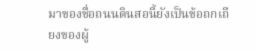มาของชื่อถนนดินสอนี้ยังเป็นข้อถกเถียงของผู้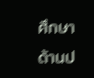ศึกษาด้านป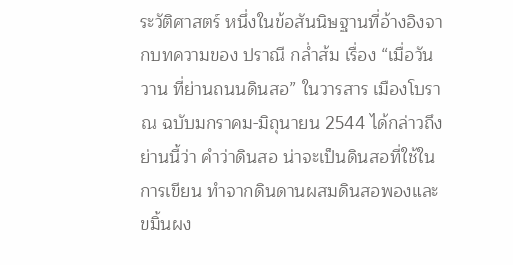ระวัติศาสตร์ หนึ่งในข้อสันนิษฐานที่อ้างอิงจากบทความของ ปราณี กล่ำส้ม เรื่อง “เมื่อวันวาน ที่ย่านถนนดินสอ” ในวารสาร เมืองโบราณ ฉบับมกราคม-มิถุนายน 2544 ได้กล่าวถึงย่านนี้ว่า คําว่าดินสอ น่าจะเป็นดินสอที่ใช้ในการเขียน ทําจากดินดานผสมดินสอพองและขมิ้นผง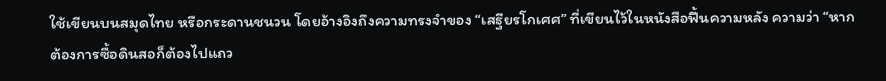ใช้เขียนบนสมุดไทย หรือกระดานชนวน โดยอ้างอิงถึงความทรงจําของ “เสฐียรโกเศศ” ที่เขียนไว้ในหนังสือฟื้นความหลัง ความว่า “หากต้องการซื้อดินสอก็ต้องไปแถว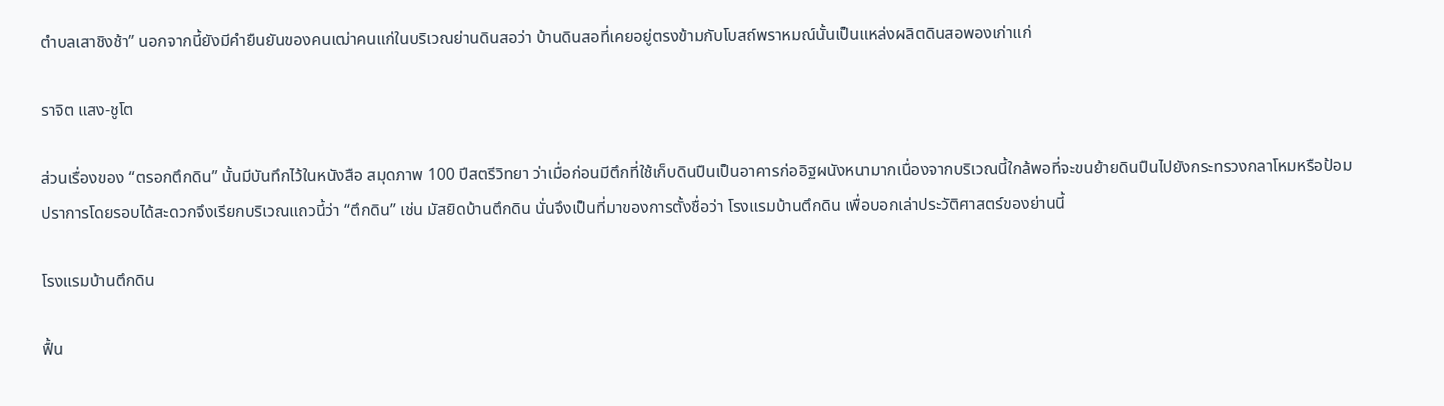ตําบลเสาชิงช้า” นอกจากนี้ยังมีคํายืนยันของคนเฒ่าคนแก่ในบริเวณย่านดินสอว่า บ้านดินสอที่เคยอยู่ตรงข้ามกับโบสถ์พราหมณ์นั้นเป็นแหล่งผลิตดินสอพองเก่าแก่

ราจิต แสง-ชูโต

ส่วนเรื่องของ “ตรอกตึกดิน” นั้นมีบันทึกไว้ในหนังสือ สมุดภาพ 100 ปีสตรีวิทยา ว่าเมื่อก่อนมีตึกที่ใช้เก็บดินปืนเป็นอาคารก่ออิฐผนังหนามากเนื่องจากบริเวณนี้ใกล้พอที่จะขนย้ายดินปืนไปยังกระทรวงกลาโหมหรือป้อมปราการโดยรอบได้สะดวกจึงเรียกบริเวณแถวนี้ว่า “ตึกดิน” เช่น มัสยิดบ้านตึกดิน นั่นจึงเป็นที่มาของการตั้งชื่อว่า โรงแรมบ้านตึกดิน เพื่อบอกเล่าประวัติศาสตร์ของย่านนี้

โรงแรมบ้านตึกดิน

ฟื้น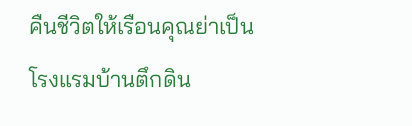คืนชีวิตให้เรือนคุณย่าเป็นโรงแรมบ้านตึกดิน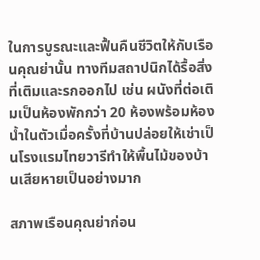ในการบูรณะและฟื้นคืนชีวิตให้กับเรือนคุณย่านั้น ทางทีมสถาปนิกได้รื้อสิ่งที่เติมและรกออกไป เช่น ผนังที่ต่อเติมเป็นห้องพักกว่า 20 ห้องพร้อมห้องน้ำในตัวเมื่อครั้งที่บ้านปล่อยให้เช่าเป็นโรงแรมไทยวารีทำให้พื้นไม้ของบ้านเสียหายเป็นอย่างมาก

สภาพเรือนคุณย่าก่อน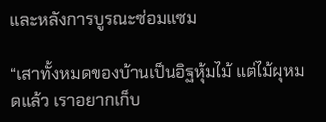และหลังการบูรณะซ่อมแซม

“เสาทั้งหมดของบ้านเป็นอิฐหุ้มไม้ แต่ไม้ผุหมดแล้ว เราอยากเก็บ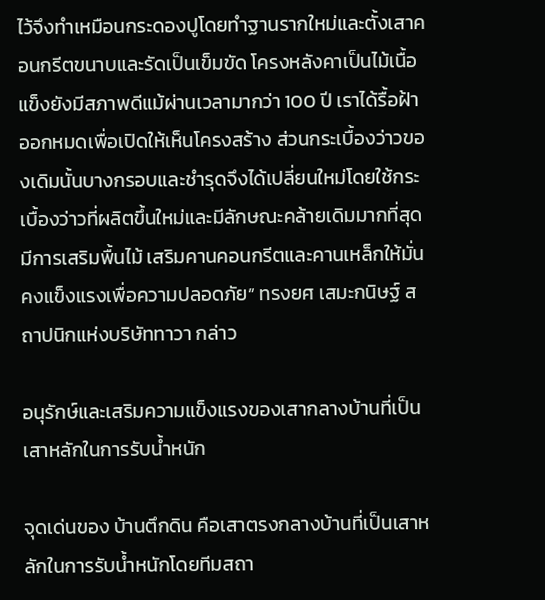ไว้จึงทำเหมือนกระดองปูโดยทำฐานรากใหม่และตั้งเสาคอนกรีตขนาบและรัดเป็นเข็มขัด โครงหลังคาเป็นไม้เนื้อแข็งยังมีสภาพดีแม้ผ่านเวลามากว่า 100 ปี เราได้รื้อฝ้าออกหมดเพื่อเปิดให้เห็นโครงสร้าง ส่วนกระเบื้องว่าวของเดิมนั้นบางกรอบและชำรุดจึงได้เปลี่ยนใหม่โดยใช้กระเบื้องว่าวที่ผลิตขึ้นใหม่และมีลักษณะคล้ายเดิมมากที่สุด มีการเสริมพื้นไม้ เสริมคานคอนกรีตและคานเหล็กให้มั่นคงแข็งแรงเพื่อความปลอดภัย” ทรงยศ เสมะกนิษฐ์ สถาปนิกแห่งบริษัททาวา กล่าว

อนุรักษ์และเสริมความแข็งแรงของเสากลางบ้านที่เป็นเสาหลักในการรับน้ำหนัก

จุดเด่นของ บ้านตึกดิน คือเสาตรงกลางบ้านที่เป็นเสาหลักในการรับน้ำหนักโดยทีมสถา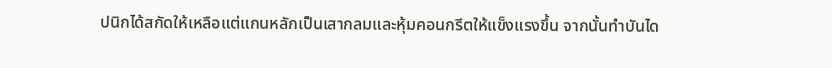ปนิกได้สกัดให้เหลือแต่แกนหลักเป็นเสากลมและหุ้มคอนกรีตให้แข็งแรงขึ้น จากนั้นทำบันได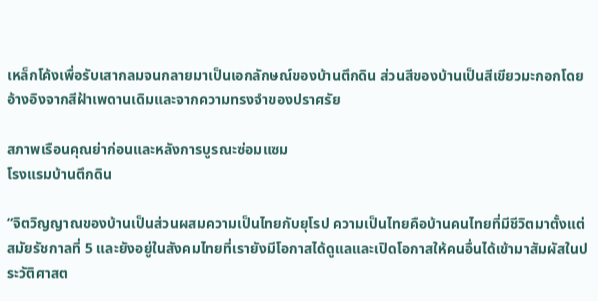เหล็กโค้งเพื่อรับเสากลมจนกลายมาเป็นเอกลักษณ์ของบ้านตึกดิน ส่วนสีของบ้านเป็นสีเขียวมะกอกโดยอ้างอิงจากสีฝ้าเพดานเดิมและจากความทรงจำของปราศรัย

สภาพเรือนคุณย่าก่อนและหลังการบูรณะซ่อมแซม
โรงแรมบ้านตึกดิน

“จิตวิญญาณของบ้านเป็นส่วนผสมความเป็นไทยกับยุโรป ความเป็นไทยคือบ้านคนไทยที่มีชีวิตมาตั้งแต่สมัยรัชกาลที่ 5 และยังอยู่ในสังคมไทยที่เรายังมีโอกาสได้ดูแลและเปิดโอกาสให้คนอื่นได้เข้ามาสัมผัสในประวัติศาสต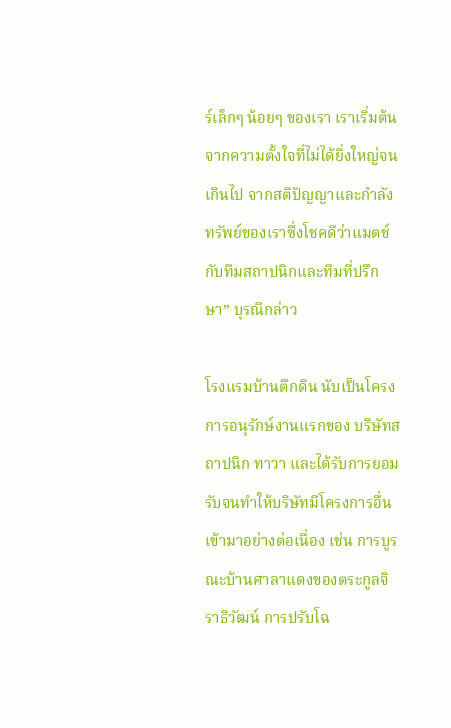ร์เล็กๆ น้อยๆ ของเรา เราเริ่มต้นจากความตั้งใจที่ไม่ได้ยิ่งใหญ่จนเกินไป จากสติปัญญาและกำลังทรัพย์ของเราซึ่งโชคดีว่าแมตช์กับทีมสถาปนิกและทีมที่ปรึกษา” บุรณีกล่าว

โรงแรมบ้านตึกดิน นับเป็นโครงการอนุรักษ์งานแรกของ บริษัทสถาปนิก ทาวา และได้รับการยอมรับจนทำให้บริษัทมีโครงการอื่นเข้ามาอย่างต่อเนื่อง เช่น การบูรณะบ้านศาลาแดงของตระกูลจิราธิวัฒน์ การปรับโฉ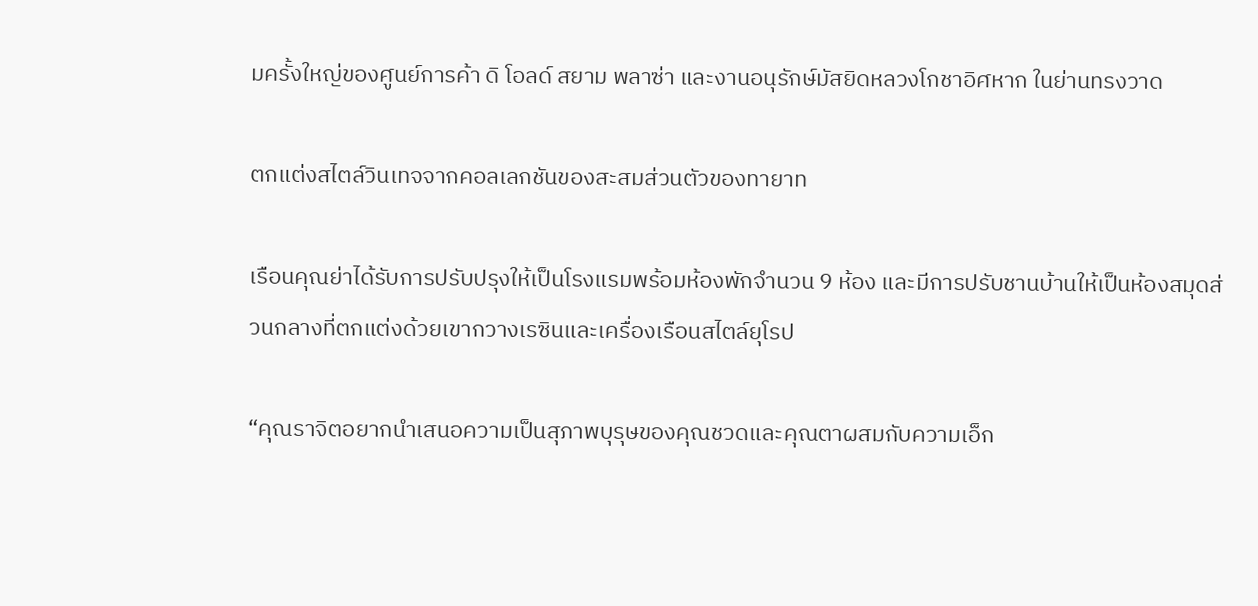มครั้งใหญ่ของศูนย์การค้า ดิ โอลด์ สยาม พลาซ่า และงานอนุรักษ์มัสยิดหลวงโกชาอิศหาก ในย่านทรงวาด

ตกแต่งสไตล์วินเทจจากคอลเลกชันของสะสมส่วนตัวของทายาท

เรือนคุณย่าได้รับการปรับปรุงให้เป็นโรงแรมพร้อมห้องพักจำนวน 9 ห้อง และมีการปรับชานบ้านให้เป็นห้องสมุดส่วนกลางที่ตกแต่งด้วยเขากวางเรซินและเครื่องเรือนสไตล์ยุโรป

“คุณราจิตอยากนำเสนอความเป็นสุภาพบุรุษของคุณชวดและคุณตาผสมกับความเอ็ก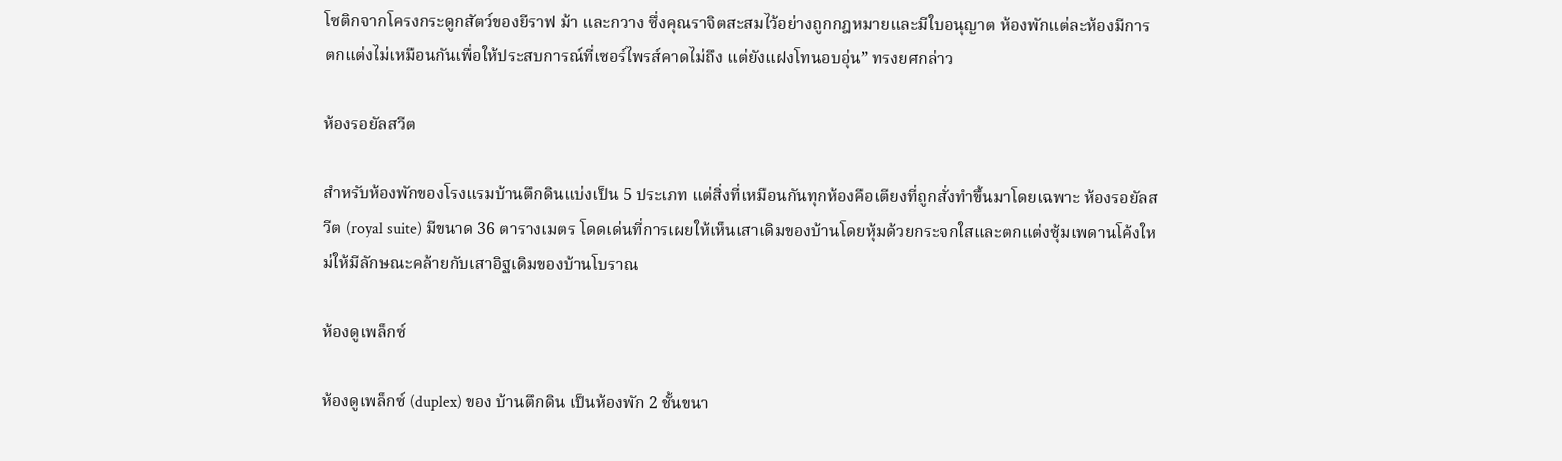โซติกจากโครงกระดูกสัตว์ของยีราฟ ม้า และกวาง ซึ่งคุณราจิตสะสมไว้อย่างถูกกฎหมายและมีใบอนุญาต ห้องพักแต่ละห้องมีการตกแต่งไม่เหมือนกันเพื่อให้ประสบการณ์ที่เซอร์ไพรส์คาดไม่ถึง แต่ยังแฝงโทนอบอุ่น” ทรงยศกล่าว

ห้องรอยัลสวีต

สำหรับห้องพักของโรงแรมบ้านตึกดินแบ่งเป็น 5 ประเภท แต่สิ่งที่เหมือนกันทุกห้องคือเตียงที่ถูกสั่งทำขึ้นมาโดยเฉพาะ ห้องรอยัลสวีต (royal suite) มีขนาด 36 ตารางเมตร โดดเด่นที่การเผยให้เห็นเสาเดิมของบ้านโดยหุ้มด้วยกระจกใสและตกแต่งซุ้มเพดานโค้งใหม่ให้มีลักษณะคล้ายกับเสาอิฐเดิมของบ้านโบราณ

ห้องดูเพล็กซ์

ห้องดูเพล็กซ์ (duplex) ของ บ้านตึกดิน เป็นห้องพัก 2 ชั้นขนา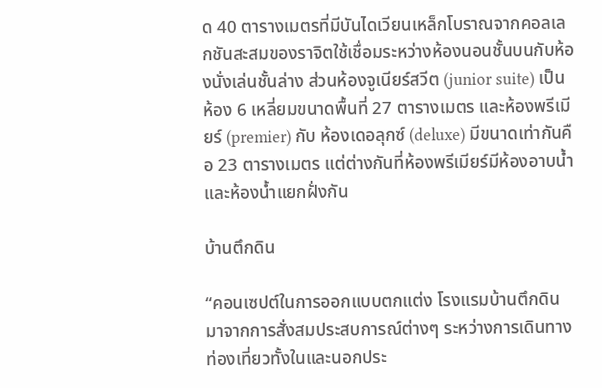ด 40 ตารางเมตรที่มีบันไดเวียนเหล็กโบราณจากคอลเลกชันสะสมของราจิตใช้เชื่อมระหว่างห้องนอนชั้นบนกับห้องนั่งเล่นชั้นล่าง ส่วนห้องจูเนียร์สวีต (junior suite) เป็นห้อง 6 เหลี่ยมขนาดพื้นที่ 27 ตารางเมตร และห้องพรีเมียร์ (premier) กับ ห้องเดอลุกซ์ (deluxe) มีขนาดเท่ากันคือ 23 ตารางเมตร แต่ต่างกันที่ห้องพรีเมียร์มีห้องอาบน้ำและห้องน้ำแยกฝั่งกัน

บ้านตึกดิน

“คอนเซปต์ในการออกแบบตกแต่ง โรงแรมบ้านตึกดิน มาจากการสั่งสมประสบการณ์ต่างๆ ระหว่างการเดินทางท่องเที่ยวทั้งในและนอกประ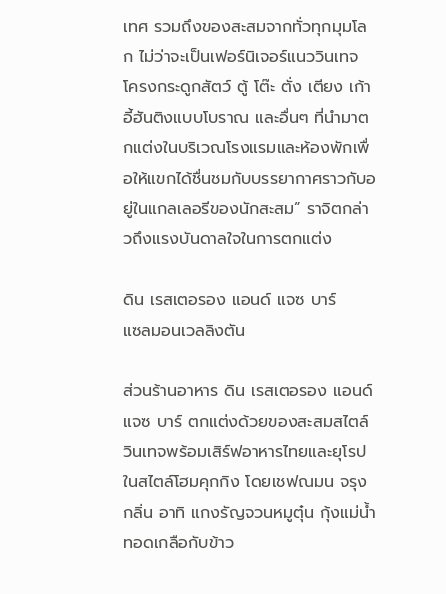เทศ รวมถึงของสะสมจากทั่วทุกมุมโลก ไม่ว่าจะเป็นเฟอร์นิเจอร์แนววินเทจ โครงกระดูกสัตว์ ตู้ โต๊ะ ตั่ง เตียง เก้าอี้ฮันติงแบบโบราณ และอื่นๆ ที่นำมาตกแต่งในบริเวณโรงแรมและห้องพักเพื่อให้แขกได้ชื่นชมกับบรรยากาศราวกับอยู่ในแกลเลอรีของนักสะสม” ราจิตกล่าวถึงแรงบันดาลใจในการตกแต่ง

ดิน เรสเตอรอง แอนด์ แจซ บาร์
แซลมอนเวลลิงตัน

ส่วนร้านอาหาร ดิน เรสเตอรอง แอนด์ แจซ บาร์ ตกแต่งด้วยของสะสมสไตล์วินเทจพร้อมเสิร์ฟอาหารไทยและยุโรปในสไตล์โฮมคุกกิง โดยเชฟณมน จรุงกลิ่น อาทิ แกงรัญจวนหมูตุ๋น กุ้งแม่น้ำทอดเกลือกับข้าว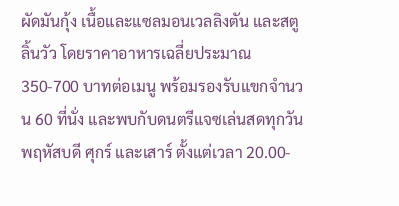ผัดมันกุ้ง เนื้อและแซลมอนเวลลิงตัน และสตูลิ้นวัว โดยราคาอาหารเฉลี่ยประมาณ 350-700 บาทต่อเมนู พร้อมรองรับแขกจำนวน 60 ที่นั่ง และพบกับดนตรีแจซเล่นสดทุกวันพฤหัสบดี ศุกร์ และเสาร์ ตั้งแต่เวลา 20.00-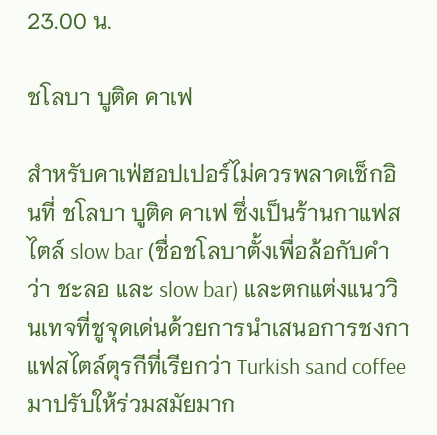23.00 น.

ชโลบา บูติค คาเฟ

สำหรับคาเฟ่ฮอปเปอร์ไม่ควรพลาดเช็กอินที่ ชโลบา บูติค คาเฟ ซึ่งเป็นร้านกาแฟสไตล์ slow bar (ชื่อชโลบาตั้งเพื่อล้อกับคำว่า ชะลอ และ slow bar) และตกแต่งแนววินเทจที่ชูจุดเด่นด้วยการนำเสนอการชงกาแฟสไตล์ตุรกีที่เรียกว่า Turkish sand coffee มาปรับให้ร่วมสมัยมาก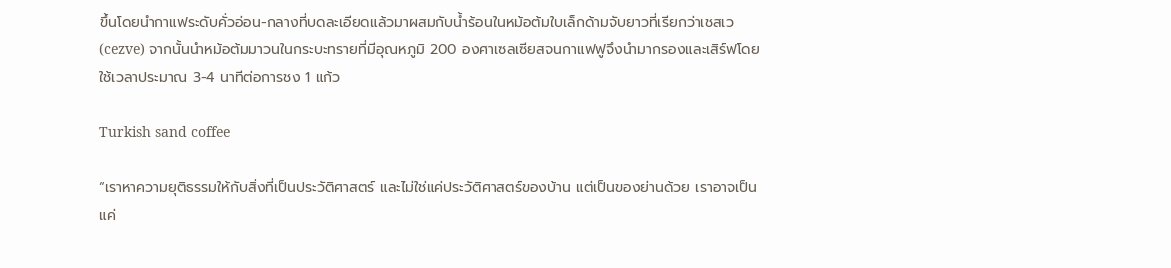ขึ้นโดยนำกาแฟระดับคั่วอ่อน-กลางที่บดละเอียดแล้วมาผสมกับน้ำร้อนในหม้อต้มใบเล็กด้ามจับยาวที่เรียกว่าเชสเว (cezve) จากนั้นนำหม้อต้มมาวนในกระบะทรายที่มีอุณหภูมิ 200 องศาเซลเซียสจนกาแฟฟูจึงนำมากรองและเสิร์ฟโดยใช้เวลาประมาณ 3-4 นาทีต่อการชง 1 แก้ว

Turkish sand coffee

“เราหาความยุติธรรมให้กับสิ่งที่เป็นประวัติศาสตร์ และไม่ใช่แค่ประวัติศาสตร์ของบ้าน แต่เป็นของย่านด้วย เราอาจเป็นแค่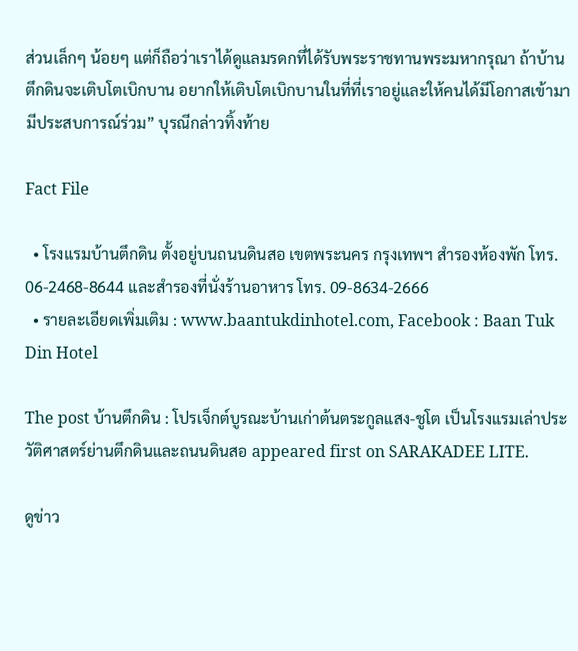ส่วนเล็กๆ น้อยๆ แต่ก็ถือว่าเราได้ดูแลมรดกที่ได้รับพระราชทานพระมหากรุณา ถ้าบ้านตึกดินจะเติบโตเบิกบาน อยากให้เติบโตเบิกบานในที่ที่เราอยู่และให้คนได้มีโอกาสเข้ามามีประสบการณ์ร่วม” บุรณีกล่าวทิ้งท้าย

Fact File

  • โรงแรมบ้านตึกดิน ตั้งอยู่บนถนนดินสอ เขตพระนคร กรุงเทพฯ สำรองห้องพัก โทร. 06-2468-8644 และสำรองที่นั่งร้านอาหาร โทร. 09-8634-2666
  • รายละเอียดเพิ่มเติม : www.baantukdinhotel.com, Facebook : Baan Tuk Din Hotel

The post บ้านตึกดิน : โปรเจ็กต์บูรณะบ้านเก่าต้นตระกูลแสง-ชูโต เป็นโรงแรมเล่าประวัติศาสตร์ย่านตึกดินและถนนดินสอ appeared first on SARAKADEE LITE.

ดูข่าว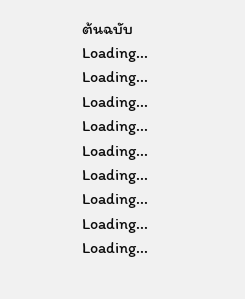ต้นฉบับ
Loading...
Loading...
Loading...
Loading...
Loading...
Loading...
Loading...
Loading...
Loading...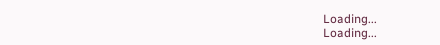Loading...
Loading...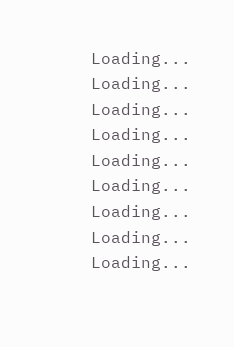Loading...
Loading...
Loading...
Loading...
Loading...
Loading...
Loading...
Loading...
Loading...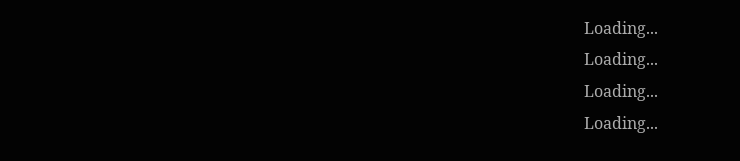Loading...
Loading...
Loading...
Loading...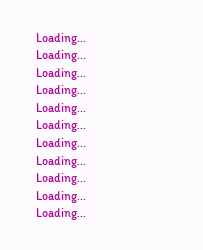Loading...
Loading...
Loading...
Loading...
Loading...
Loading...
Loading...
Loading...
Loading...
Loading...
Loading...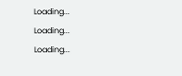Loading...
Loading...
Loading...